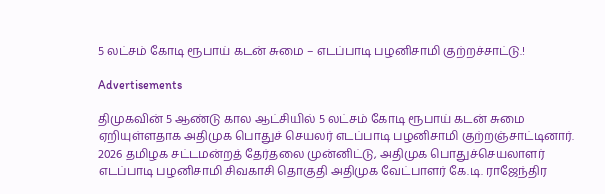5 லட்சம் கோடி ரூபாய் கடன் சுமை – எடப்பாடி பழனிசாமி குற்றச்சாட்டு.!

Advertisements

திமுகவின் 5 ஆண்டு கால ஆட்சியில் 5 லட்சம் கோடி ரூபாய் கடன் சுமை ஏறியுள்ளதாக அதிமுக பொதுச் செயலர் எடப்பாடி பழனிசாமி குற்றஞ்சாட்டினார். 2026 தமிழக சட்டமன்றத் தேர்தலை முன்னிட்டு, அதிமுக பொதுச்செயலாளர் எடப்பாடி பழனிசாமி சிவகாசி தொகுதி அதிமுக வேட்பாளர் கே.டி. ராஜேந்திர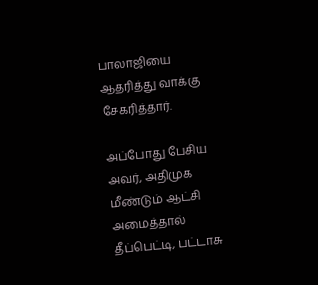பாலாஜியை ஆதரித்து வாக்கு சேகரித்தார்.

அப்போது பேசிய அவர், அதிமுக மீண்டும் ஆட்சி அமைத்தால் தீப்பெட்டி, பட்டாசு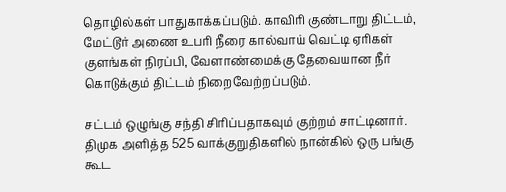தொழில்கள் பாதுகாக்கப்படும். காவிரி குண்டாறு திட்டம், மேட்டூர் அணை உபரி நீரை கால்வாய் வெட்டி ஏரிகள் குளங்கள் நிரப்பி, வேளாண்மைக்கு தேவையான நீர் கொடுக்கும் திட்டம் நிறைவேற்றப்படும்.

சட்டம் ஒழுங்கு சந்தி சிரிப்பதாகவும் குற்றம் சாட்டினார். திமுக அளித்த 525 வாக்குறுதிகளில் நான்கில் ஒரு பங்கு கூட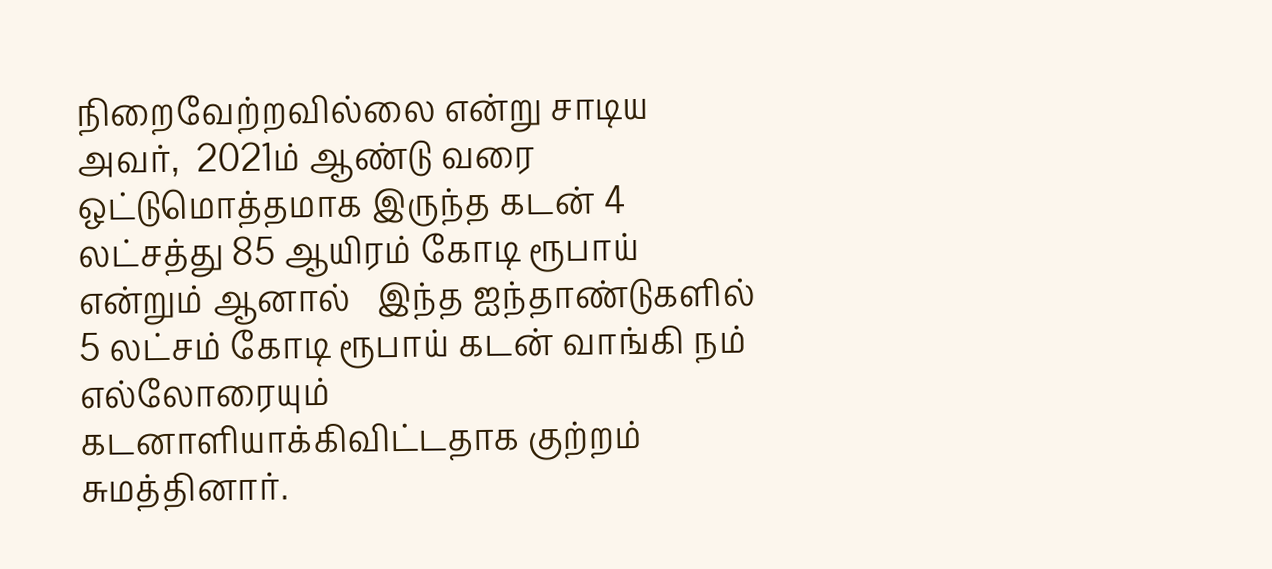நிறைவேற்றவில்லை என்று சாடிய அவர்,  2021ம் ஆண்டு வரை ஒட்டுமொத்தமாக இருந்த கடன் 4 லட்சத்து 85 ஆயிரம் கோடி ரூபாய் என்றும் ஆனால்   இந்த ஐந்தாண்டுகளில் 5 லட்சம் கோடி ரூபாய் கடன் வாங்கி நம் எல்லோரையும் கடனாளியாக்கிவிட்டதாக குற்றம் சுமத்தினார்.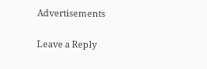Advertisements

Leave a Reply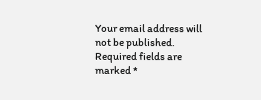Your email address will not be published. Required fields are marked *